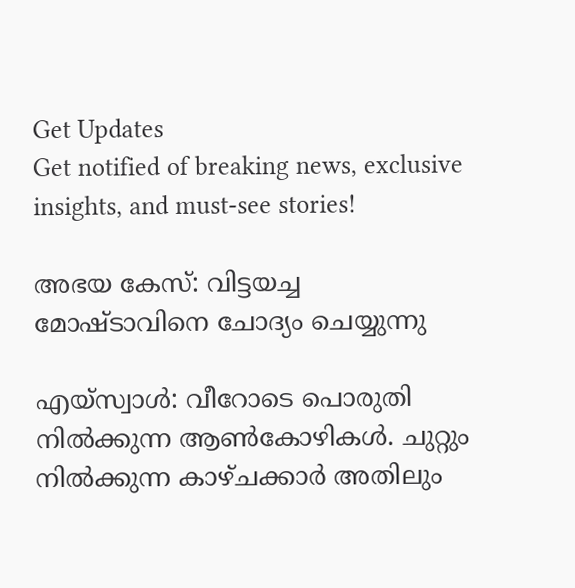Get Updates
Get notified of breaking news, exclusive insights, and must-see stories!

അഭയ കേസ്: വിട്ടയച്ച മോഷ്ടാവിനെ ചോദ്യം ചെയ്യുന്നു

എയ്‌സ്വാള്‍: വീറോടെ പൊരുതി നില്‍ക്കുന്ന ആണ്‍കോഴികള്‍. ചുറ്റും നില്‍ക്കുന്ന കാഴ്‌ചക്കാര്‍ അതിലും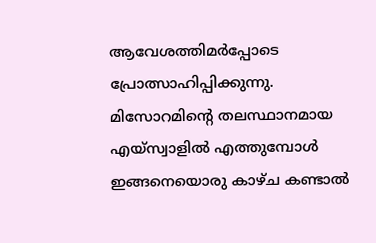ആവേശത്തിമര്‍പ്പോടെ പ്രോത്സാഹിപ്പിക്കുന്നു. മിസോറമിന്റെ തലസ്ഥാനമായ എയ്‌സ്വാളില്‍ എത്തുമ്പോള്‍ ഇങ്ങനെയൊരു കാഴ്‌ച കണ്ടാല്‍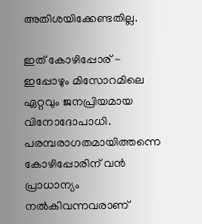അതിശയിക്കേണ്ടതില്ല.

ഇത്‌ കോഴിപ്പോര്‌ - ഇപ്പോഴും മിസോറമിലെ ഏറ്റവും ജനപ്രിയമായ വിനോദോപാധി. പരമ്പരാഗതമായിത്തന്നെ കോഴിപ്പോരിന്‌ വന്‍ പ്രാധാന്യം നല്‍കിവന്നവരാണ്‌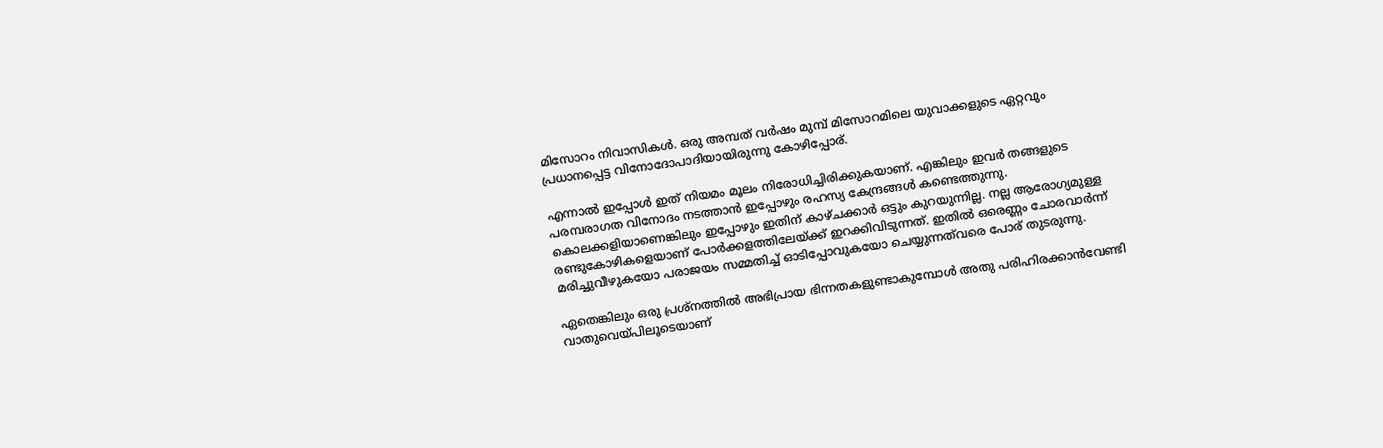മിസോറം നിവാസികള്‍. ഒരു അമ്പത്‌ വര്‍ഷം മുമ്പ്‌ മിസോറമിലെ യുവാക്കളുടെ ഏറ്റവും പ്രധാനപ്പെട്ട വിനോദോപാദിയായിരുന്നു കോഴിപ്പോര്‌.

എന്നാല്‍ ഇപ്പോള്‍ ഇത്‌ നിയമം മൂലം നിരോധിച്ചിരിക്കുകയാണ്‌. എങ്കിലും ഇവര്‍ തങ്ങളുടെ പരമ്പരാഗത വിനോദം നടത്താന്‍ ഇപ്പോഴും രഹസ്യ കേന്ദ്രങ്ങള്‍ കണ്ടെത്തുന്നു. കൊലക്കളിയാണെങ്കിലും ഇപ്പോഴും ഇതിന്‌ കാഴ്‌ചക്കാര്‍ ഒട്ടും കുറയുന്നില്ല. നല്ല ആരോഗ്യമുള്ള രണ്ടുകോഴികളെയാണ്‌ പോര്‍ക്കളത്തിലേയ്‌ക്ക്‌ ഇറക്കിവിടുന്നത്‌. ഇതില്‍ ഒരെണ്ണം ചോരവാര്‍ന്ന്‌ മരിച്ചുവീഴുകയോ പരാജയം സമ്മതിച്ച്‌ ഓടിപ്പോവുകയോ ചെയ്യുന്നത്‌വരെ പോര്‌ തുടരുന്നു.

ഏതെങ്കിലും ഒരു പ്രശ്‌നത്തില്‍ അഭിപ്രായ ഭിന്നതകളുണ്ടാകുമ്പോള്‍ അതു പരിഹിരക്കാന്‍വേണ്ടി വാതുവെയ്‌പിലൂടെയാണ്‌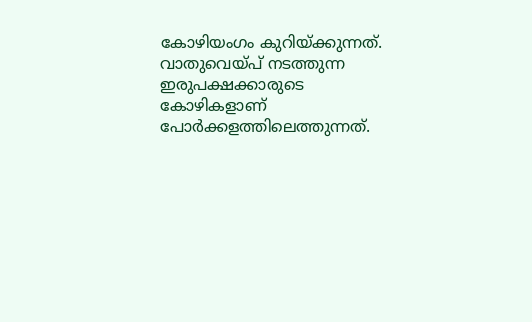കോഴിയംഗം കുറിയ്‌ക്കുന്നത്‌. വാതുവെയ്‌പ്‌ നടത്തുന്ന ഇരുപക്ഷക്കാരുടെ കോഴികളാണ്‌ പോര്‍ക്കളത്തിലെത്തുന്നത്‌.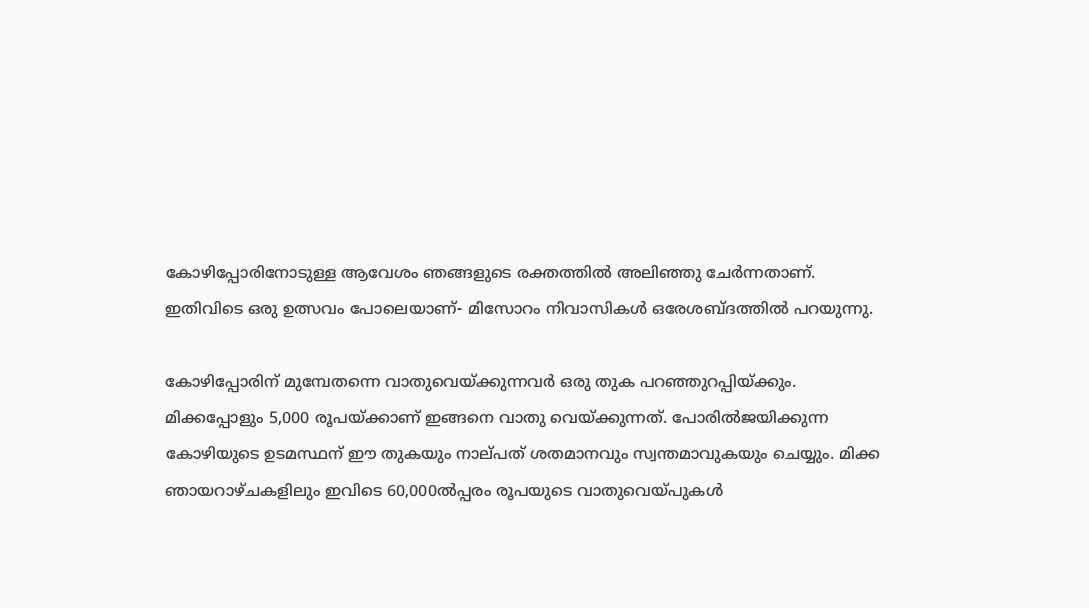കോഴിപ്പോരിനോടുള്ള ആവേശം ഞങ്ങളുടെ രക്തത്തില്‍ അലിഞ്ഞു ചേര്‍ന്നതാണ്‌. ഇതിവിടെ ഒരു ഉത്സവം പോലെയാണ്‌- മിസോറം നിവാസികള്‍ ഒരേശബ്ദത്തില്‍ പറയുന്നു.

കോഴിപ്പോരിന്‌ മുമ്പേതന്നെ വാതുവെയ്‌ക്കുന്നവര്‍ ഒരു തുക പറഞ്ഞുറപ്പിയ്‌ക്കും. മിക്കപ്പോളും 5,000 രൂപയ്‌ക്കാണ്‌ ഇങ്ങനെ വാതു വെയ്‌ക്കുന്നത്‌. പോരില്‍ജയിക്കുന്ന കോഴിയുടെ ഉടമസ്ഥന്‌ ഈ തുകയും നാല്‌പത്‌ ശതമാനവും സ്വന്തമാവുകയും ചെയ്യും. മിക്ക ഞായറാഴ്‌ചകളിലും ഇവിടെ 60,000ല്‍പ്പരം രൂപയുടെ വാതുവെയ്‌പുകള്‍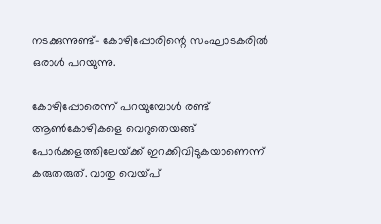നടക്കുന്നുണ്ട്‌- കോഴിപ്പോരിന്റെ സംഘാടകരില്‍ ഒരാള്‍ പറയുന്നു.

കോഴിപ്പോരെന്ന്‌ പറയുമ്പോള്‍ രണ്ട്‌ ആണ്‍കോഴികളെ വെറുതെയങ്ങ്‌ പോര്‍ക്കളത്തിലേയ്‌ക്ക്‌ ഇറക്കിവിടുകയാണെന്ന്‌ കരുതരുത്‌. വാതു വെയ്‌പ്‌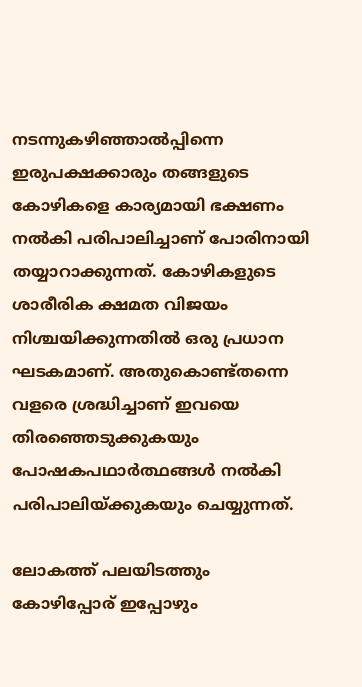നടന്നുകഴിഞ്ഞാല്‍പ്പിന്നെ ഇരുപക്ഷക്കാരും തങ്ങളുടെ കോഴികളെ കാര്യമായി ഭക്ഷണം നല്‍കി പരിപാലിച്ചാണ്‌ പോരിനായി തയ്യാറാക്കുന്നത്‌. കോഴികളുടെ ശാരീരിക ക്ഷമത വിജയം നിശ്ചയിക്കുന്നതില്‍ ഒരു പ്രധാന ഘടകമാണ്‌. അതുകൊണ്ട്‌തന്നെ വളരെ ശ്രദ്ധിച്ചാണ്‌ ഇവയെ തിരഞ്ഞെടുക്കുകയും പോഷകപഥാര്‍ത്ഥങ്ങള്‍ നല്‍കി പരിപാലിയ്‌ക്കുകയും ചെയ്യുന്നത്‌.

ലോകത്ത്‌ പലയിടത്തും കോഴിപ്പോര്‌ ഇപ്പോഴും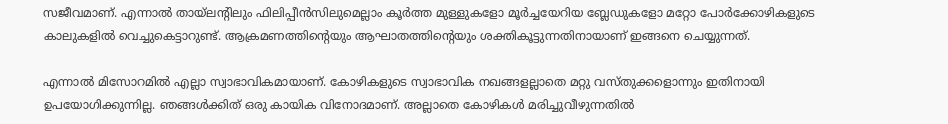സജീവമാണ്‌. എന്നാല്‍ തായ്‌ലന്റിലും ഫിലിപ്പീന്‍സിലുമെല്ലാം കൂര്‍ത്ത മുള്ളുകളോ മൂര്‍ച്ചയേറിയ ബ്ലേഡുകളോ മറ്റോ പോര്‍ക്കോഴികളുടെ കാലുകളില്‍ വെച്ചുകെട്ടാറുണ്ട്‌. ആക്രമണത്തിന്റെയും ആഘാതത്തിന്റെയും ശക്തികൂട്ടുന്നതിനായാണ്‌ ഇങ്ങനെ ചെയ്യുന്നത്‌.

എന്നാല്‍ മിസോറമില്‍ എല്ലാ സ്വാഭാവികമായാണ്‌. കോഴികളുടെ സ്വാഭാവിക നഖങ്ങളല്ലാതെ മറ്റു വസ്‌തുക്കളൊന്നും ഇതിനായി ഉപയോഗിക്കുന്നില്ല. ഞങ്ങള്‍ക്കിത്‌ ഒരു കായിക വിനോദമാണ്‌. അല്ലാതെ കോഴികള്‍ മരിച്ചുവീഴുന്നതില്‍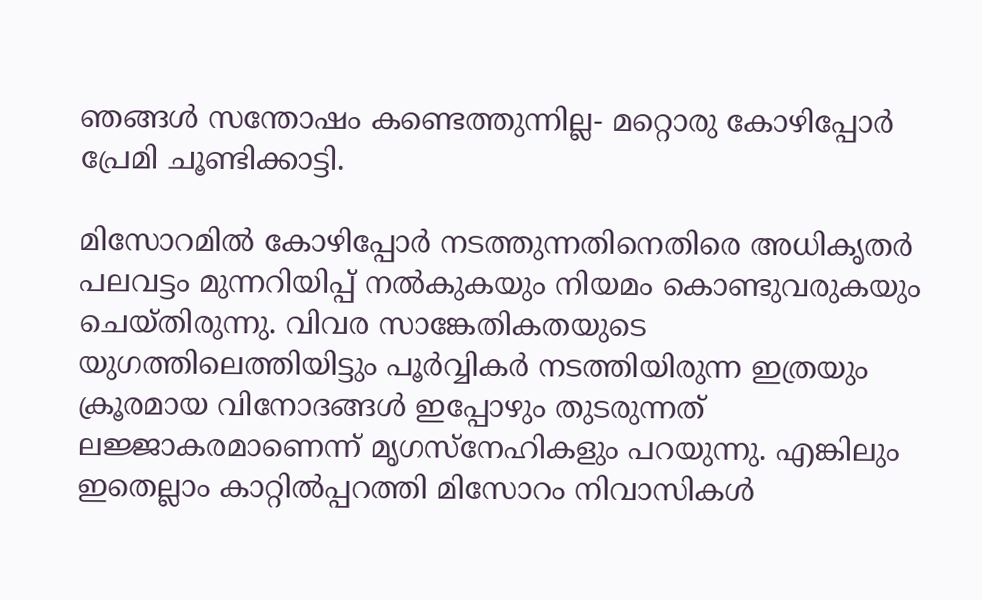ഞങ്ങള്‍ സന്തോഷം കണ്ടെത്തുന്നില്ല- മറ്റൊരു കോഴിപ്പോര്‍ പ്രേമി ചൂണ്ടിക്കാട്ടി.

മിസോറമില്‍ കോഴിപ്പോര്‍ നടത്തുന്നതിനെതിരെ അധികൃതര്‍ പലവട്ടം മുന്നറിയിപ്പ്‌ നല്‍കുകയും നിയമം കൊണ്ടുവരുകയും ചെയ്‌തിരുന്നു. വിവര സാങ്കേതികതയുടെ യുഗത്തിലെത്തിയിട്ടും പൂര്‍വ്വികര്‍ നടത്തിയിരുന്ന ഇത്രയും ക്രൂരമായ വിനോദങ്ങള്‍ ഇപ്പോഴും തുടരുന്നത്‌ ലജ്ജാകരമാണെന്ന്‌ മൃഗസ്‌നേഹികളും പറയുന്നു. എങ്കിലും ഇതെല്ലാം കാറ്റില്‍പ്പറത്തി മിസോറം നിവാസികള്‍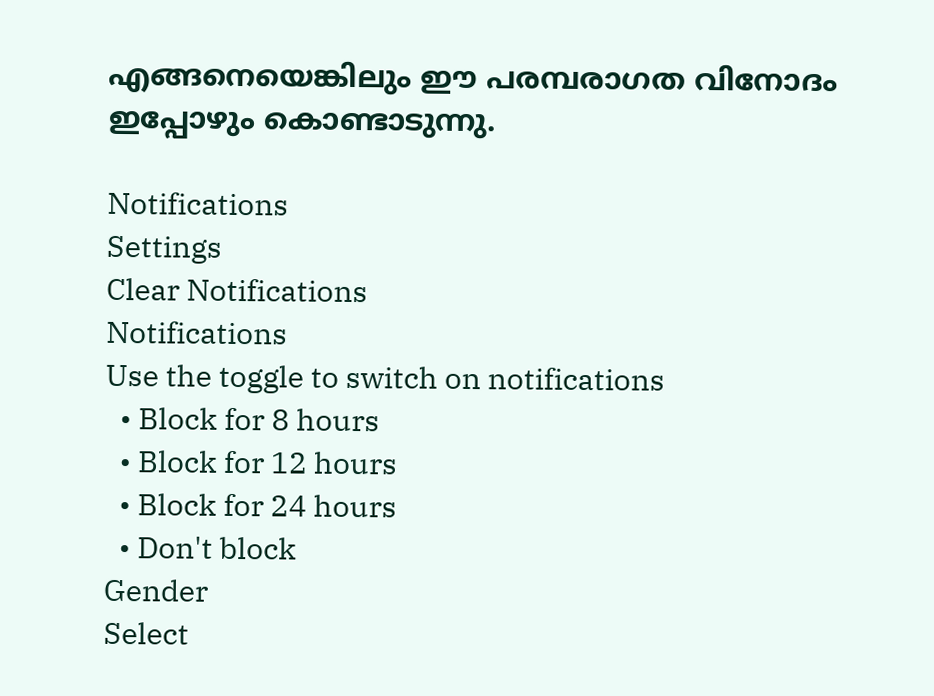എങ്ങനെയെങ്കിലും ഈ പരമ്പരാഗത വിനോദം ഇപ്പോഴും കൊണ്ടാടുന്നു.

Notifications
Settings
Clear Notifications
Notifications
Use the toggle to switch on notifications
  • Block for 8 hours
  • Block for 12 hours
  • Block for 24 hours
  • Don't block
Gender
Select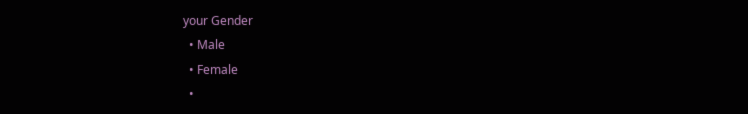your Gender
  • Male
  • Female
  •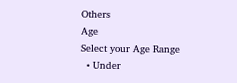Others
Age
Select your Age Range
  • Under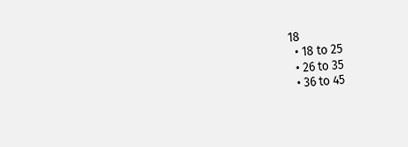18
  • 18 to 25
  • 26 to 35
  • 36 to 45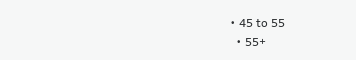• 45 to 55
  • 55+